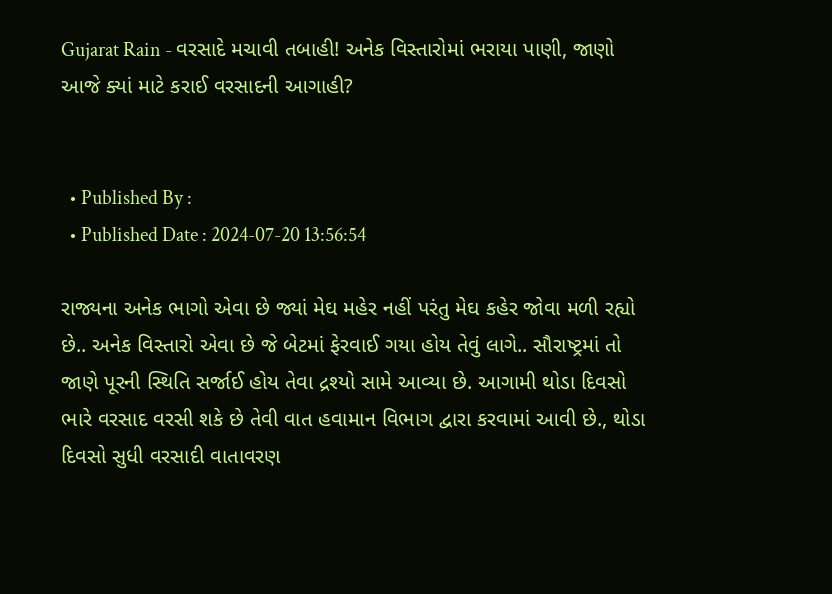Gujarat Rain - વરસાદે મચાવી તબાહી! અનેક વિસ્તારોમાં ભરાયા પાણી, જાણો આજે ક્યાં માટે કરાઈ વરસાદની આગાહી?


  • Published By :
  • Published Date : 2024-07-20 13:56:54

રાજ્યના અનેક ભાગો એવા છે જ્યાં મેઘ મહેર નહીં પરંતુ મેઘ કહેર જોવા મળી રહ્યો છે.. અનેક વિસ્તારો એવા છે જે બેટમાં ફેરવાઈ ગયા હોય તેવું લાગે.. સૌરાષ્ટ્રમાં તો જાણે પૂરની સ્થિતિ સર્જાઈ હોય તેવા દ્રશ્યો સામે આવ્યા છે. આગામી થોડા દિવસો ભારે વરસાદ વરસી શકે છે તેવી વાત હવામાન વિભાગ દ્વારા કરવામાં આવી છે., થોડા દિવસો સુધી વરસાદી વાતાવરણ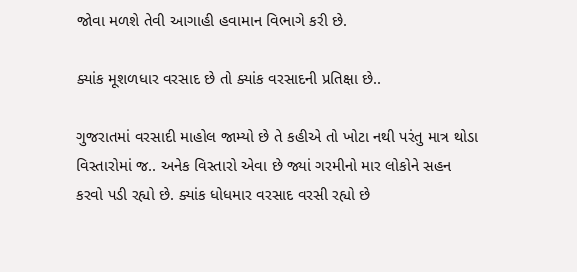જોવા મળશે તેવી આગાહી હવામાન વિભાગે કરી છે.

ક્યાંક મૂશળધાર વરસાદ છે તો ક્યાંક વરસાદની પ્રતિક્ષા છે..

ગુજરાતમાં વરસાદી માહોલ જામ્યો છે તે કહીએ તો ખોટા નથી પરંતુ માત્ર થોડા વિસ્તારોમાં જ.. અનેક વિસ્તારો એવા છે જ્યાં ગરમીનો માર લોકોને સહન કરવો પડી રહ્યો છે. ક્યાંક ધોધમાર વરસાદ વરસી રહ્યો છે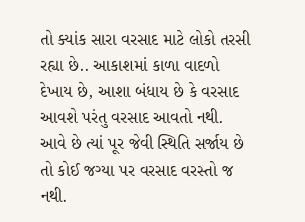તો ક્યાંક સારા વરસાદ માટે લોકો તરસી રહ્યા છે.. આકાશમાં કાળા વાદળો દેખાય છે, આશા બંધાય છે કે વરસાદ આવશે પરંતુ વરસાદ આવતો નથી. આવે છે ત્યાં પૂર જેવી સ્થિતિ સર્જાય છે તો કોઈ જગ્યા પર વરસાદ વરસ્તો જ નથી.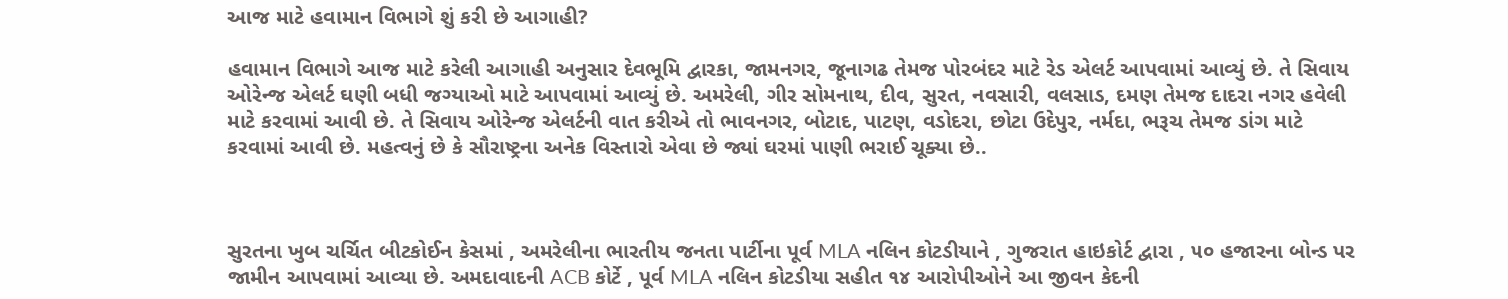આજ માટે હવામાન વિભાગે શું કરી છે આગાહી?

હવામાન વિભાગે આજ માટે કરેલી આગાહી અનુસાર દેવભૂમિ દ્વારકા, જામનગર, જૂનાગઢ તેમજ પોરબંદર માટે રેડ એલર્ટ આપવામાં આવ્યું છે. તે સિવાય ઓરેન્જ એલર્ટ ઘણી બધી જગ્યાઓ માટે આપવામાં આવ્યું છે. અમરેલી, ગીર સોમનાથ, દીવ, સુરત, નવસારી, વલસાડ, દમણ તેમજ દાદરા નગર હવેલી માટે કરવામાં આવી છે. તે સિવાય ઓરેન્જ એલર્ટની વાત કરીએ તો ભાવનગર, બોટાદ, પાટણ, વડોદરા, છોટા ઉદેપુર, નર્મદા, ભરૂચ તેમજ ડાંગ માટે કરવામાં આવી છે. મહત્વનું છે કે સૌરાષ્ટ્રના અનેક વિસ્તારો એવા છે જ્યાં ઘરમાં પાણી ભરાઈ ચૂક્યા છે..



સુરતના ખુબ ચર્ચિત બીટકોઈન કેસમાં , અમરેલીના ભારતીય જનતા પાર્ટીના પૂર્વ MLA નલિન કોટડીયાને , ગુજરાત હાઇકોર્ટ દ્વારા , ૫૦ હજારના બોન્ડ પર જામીન આપવામાં આવ્યા છે. અમદાવાદની ACB કોર્ટે , પૂર્વ MLA નલિન કોટડીયા સહીત ૧૪ આરોપીઓને આ જીવન કેદની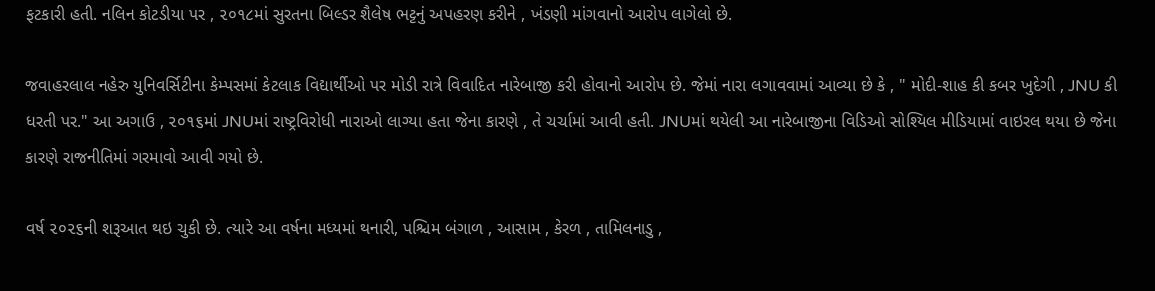ફટકારી હતી. નલિન કોટડીયા પર , ૨૦૧૮માં સુરતના બિલ્ડર શૈલેષ ભટ્ટનું અપહરણ કરીને , ખંડણી માંગવાનો આરોપ લાગેલો છે.

જવાહરલાલ નહેરુ યુનિવર્સિટીના કેમ્પસમાં કેટલાક વિદ્યાર્થીઓ પર મોડી રાત્રે વિવાદિત નારેબાજી કરી હોવાનો આરોપ છે. જેમાં નારા લગાવવામાં આવ્યા છે કે , " મોદી-શાહ કી કબર ખુદેગી , JNU કી ધરતી પર." આ અગાઉ , ૨૦૧૬માં JNUમાં રાષ્ટ્રવિરોધી નારાઓ લાગ્યા હતા જેના કારણે , તે ચર્ચામાં આવી હતી. JNUમાં થયેલી આ નારેબાજીના વિડિઓ સોશ્યિલ મીડિયામાં વાઇરલ થયા છે જેના કારણે રાજનીતિમાં ગરમાવો આવી ગયો છે.

વર્ષ ૨૦૨૬ની શરૂઆત થઇ ચુકી છે. ત્યારે આ વર્ષના મધ્યમાં થનારી, પશ્ચિમ બંગાળ , આસામ , કેરળ , તામિલનાડુ ,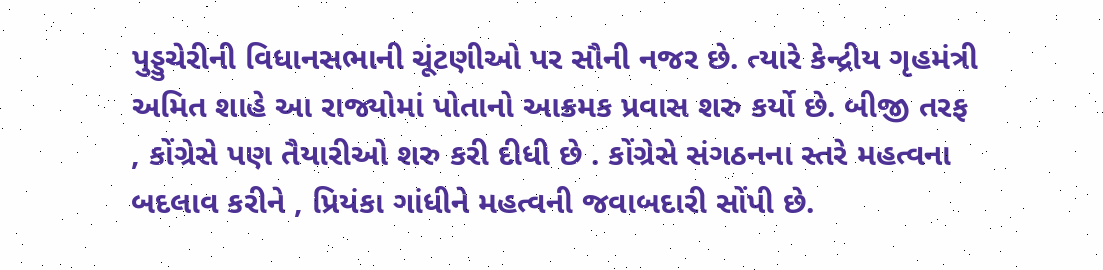પુડ્ડુચેરીની વિધાનસભાની ચૂંટણીઓ પર સૌની નજર છે. ત્યારે કેન્દ્રીય ગૃહમંત્રી અમિત શાહે આ રાજ્યોમાં પોતાનો આક્રમક પ્રવાસ શરુ કર્યો છે. બીજી તરફ , કોંગ્રેસે પણ તૈયારીઓ શરુ કરી દીધી છે . કોંગ્રેસે સંગઠનના સ્તરે મહત્વના બદલાવ કરીને , પ્રિયંકા ગાંધીને મહત્વની જવાબદારી સોંપી છે.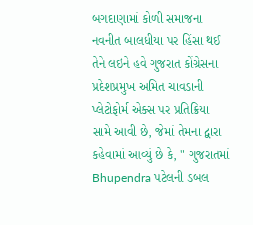બગદાણામાં કોળી સમાજના નવનીત બાલધીયા પર હિંસા થઈ તેને લઇને હવે ગુજરાત કોંગ્રેસના પ્રદેશપ્રમુખ અમિત ચાવડાની પ્લેટોફોર્મ એક્સ પર પ્રતિક્રિયા સામે આવી છે, જેમાં તેમના દ્વારા કહેવામાં આવ્યું છે કે, " ગુજરાતમાં Bhupendra પટેલની ડબલ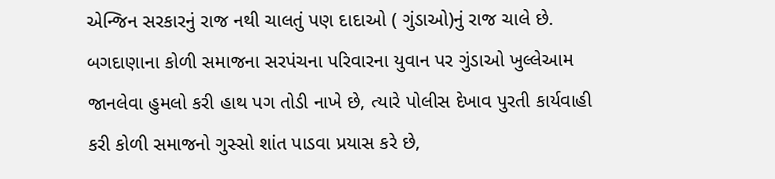એન્જિન સરકારનું રાજ નથી ચાલતું પણ દાદાઓ ( ગુંડાઓ)નું રાજ ચાલે છે. બગદાણાના કોળી સમાજના સરપંચના પરિવારના યુવાન પર ગુંડાઓ ખુલ્લેઆમ જાનલેવા હુમલો કરી હાથ પગ તોડી નાખે છે, ત્યારે પોલીસ દેખાવ પુરતી કાર્યવાહી કરી કોળી સમાજનો ગુસ્સો શાંત પાડવા પ્રયાસ કરે છે,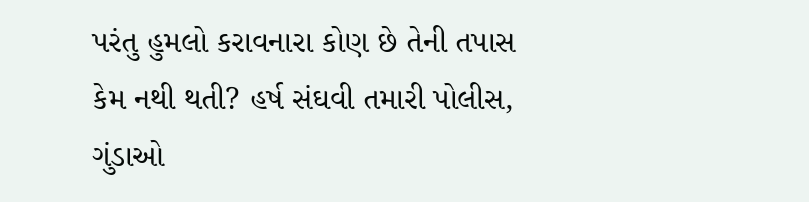પરંતુ હુમલો કરાવનારા કોણ છે તેની તપાસ કેમ નથી થતી? હર્ષ સંઘવી તમારી પોલીસ, ગુંડાઓ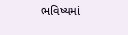ભવિષ્યમાં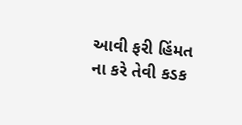આવી ફરી હિંમત ના કરે તેવી કડક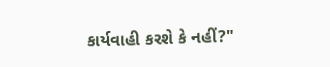કાર્યવાહી કરશે કે નહીં?"